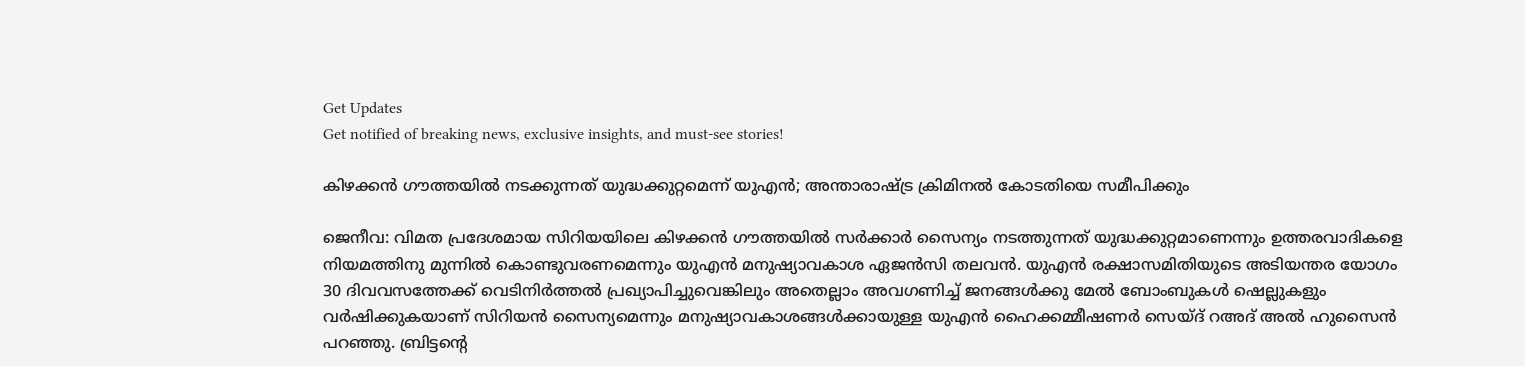Get Updates
Get notified of breaking news, exclusive insights, and must-see stories!

കിഴക്കന്‍ ഗൗത്തയില്‍ നടക്കുന്നത് യുദ്ധക്കുറ്റമെന്ന് യുഎന്‍; അന്താരാഷ്ട്ര ക്രിമിനല്‍ കോടതിയെ സമീപിക്കും

ജെനീവ: വിമത പ്രദേശമായ സിറിയയിലെ കിഴക്കന്‍ ഗൗത്തയില്‍ സര്‍ക്കാര്‍ സൈന്യം നടത്തുന്നത് യുദ്ധക്കുറ്റമാണെന്നും ഉത്തരവാദികളെ നിയമത്തിനു മുന്നില്‍ കൊണ്ടുവരണമെന്നും യുഎന്‍ മനുഷ്യാവകാശ ഏജന്‍സി തലവന്‍. യുഎന്‍ രക്ഷാസമിതിയുടെ അടിയന്തര യോഗം 30 ദിവവസത്തേക്ക് വെടിനിര്‍ത്തല്‍ പ്രഖ്യാപിച്ചുവെങ്കിലും അതെല്ലാം അവഗണിച്ച് ജനങ്ങള്‍ക്കു മേല്‍ ബോംബുകള്‍ ഷെല്ലുകളും വര്‍ഷിക്കുകയാണ് സിറിയന്‍ സൈന്യമെന്നും മനുഷ്യാവകാശങ്ങള്‍ക്കായുള്ള യുഎന്‍ ഹൈക്കമ്മീഷണര്‍ സെയ്ദ് റഅദ് അല്‍ ഹുസൈന്‍ പറഞ്ഞു. ബ്രിട്ടന്റെ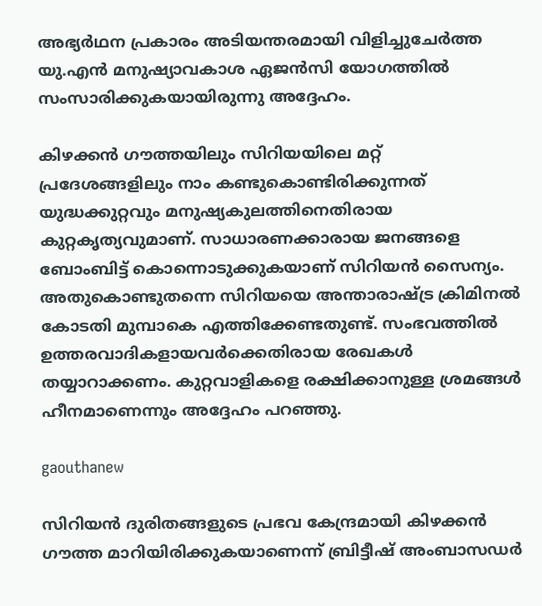അഭ്യര്‍ഥന പ്രകാരം അടിയന്തരമായി വിളിച്ചുചേര്‍ത്ത യു.എന്‍ മനുഷ്യാവകാശ ഏജന്‍സി യോഗത്തില്‍ സംസാരിക്കുകയായിരുന്നു അദ്ദേഹം.

കിഴക്കന്‍ ഗൗത്തയിലും സിറിയയിലെ മറ്റ് പ്രദേശങ്ങളിലും നാം കണ്ടുകൊണ്ടിരിക്കുന്നത് യുദ്ധക്കുറ്റവും മനുഷ്യകുലത്തിനെതിരായ കുറ്റകൃത്യവുമാണ്. സാധാരണക്കാരായ ജനങ്ങളെ ബോംബിട്ട് കൊന്നൊടുക്കുകയാണ് സിറിയന്‍ സൈന്യം. അതുകൊണ്ടുതന്നെ സിറിയയെ അന്താരാഷ്ട്ര ക്രിമിനല്‍ കോടതി മുമ്പാകെ എത്തിക്കേണ്ടതുണ്ട്. സംഭവത്തില്‍ ഉത്തരവാദികളായവര്‍ക്കെതിരായ രേഖകള്‍ തയ്യാറാക്കണം. കുറ്റവാളികളെ രക്ഷിക്കാനുള്ള ശ്രമങ്ങള്‍ ഹീനമാണെന്നും അദ്ദേഹം പറഞ്ഞു.

gaouthanew

സിറിയന്‍ ദുരിതങ്ങളുടെ പ്രഭവ കേന്ദ്രമായി കിഴക്കന്‍ ഗൗത്ത മാറിയിരിക്കുകയാണെന്ന് ബ്രിട്ടീഷ് അംബാസഡര്‍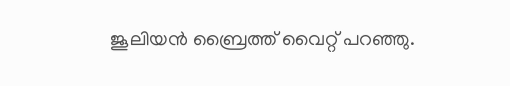ജൂലിയന്‍ ബ്രൈത്ത് വൈറ്റ് പറഞ്ഞു.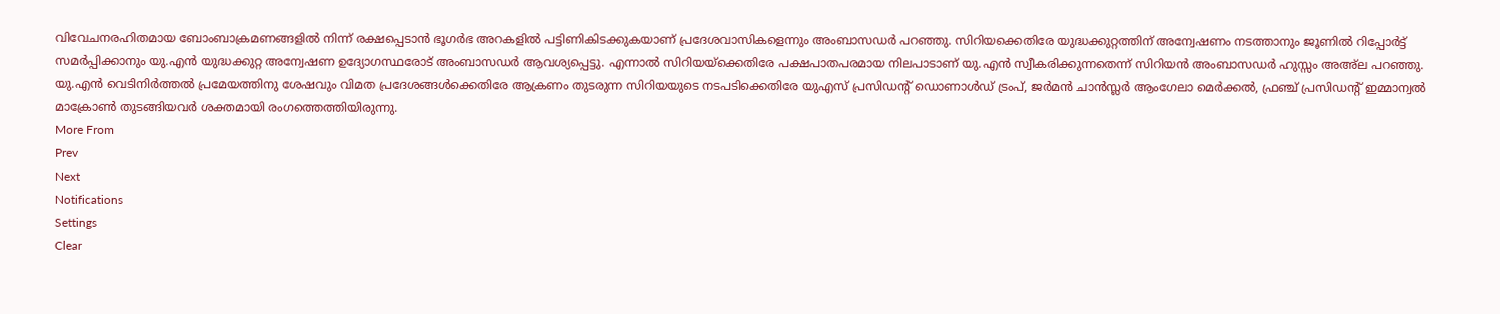വിവേചനരഹിതമായ ബോംബാക്രമണങ്ങളില്‍ നിന്ന് രക്ഷപ്പെടാന്‍ ഭൂഗര്‍ഭ അറകളില്‍ പട്ടിണികിടക്കുകയാണ് പ്രദേശവാസികളെന്നും അംബാസഡര്‍ പറഞ്ഞു. സിറിയക്കെതിരേ യുദ്ധക്കുറ്റത്തിന് അന്വേഷണം നടത്താനും ജൂണില്‍ റിപ്പോര്‍ട്ട് സമര്‍പ്പിക്കാനും യു.എന്‍ യുദ്ധക്കുറ്റ അന്വേഷണ ഉദ്യോഗസ്ഥരോട് അംബാസഡര്‍ ആവശ്യപ്പെട്ടു. എന്നാല്‍ സിറിയയ്‌ക്കെതിരേ പക്ഷപാതപരമായ നിലപാടാണ് യു.എന്‍ സ്വീകരിക്കുന്നതെന്ന് സിറിയന്‍ അംബാസഡര്‍ ഹുസ്സം അഅ്‌ല പറഞ്ഞു. യു.എന്‍ വെടിനിര്‍ത്തല്‍ പ്രമേയത്തിനു ശേഷവും വിമത പ്രദേശങ്ങള്‍ക്കെതിരേ ആക്രണം തുടരുന്ന സിറിയയുടെ നടപടിക്കെതിരേ യുഎസ് പ്രസിഡന്റ് ഡൊണാള്‍ഡ് ട്രംപ്, ജര്‍മന്‍ ചാന്‍സ്ലര്‍ ആംഗേലാ മെര്‍ക്കല്‍, ഫ്രഞ്ച് പ്രസിഡന്റ് ഇമ്മാന്വല്‍ മാക്രോണ്‍ തുടങ്ങിയവര്‍ ശക്തമായി രംഗത്തെത്തിയിരുന്നു.
More From
Prev
Next
Notifications
Settings
Clear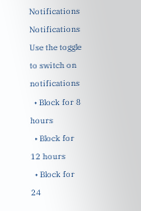Notifications
Notifications
Use the toggle to switch on notifications
  • Block for 8 hours
  • Block for 12 hours
  • Block for 24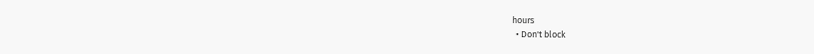hours
  • Don't block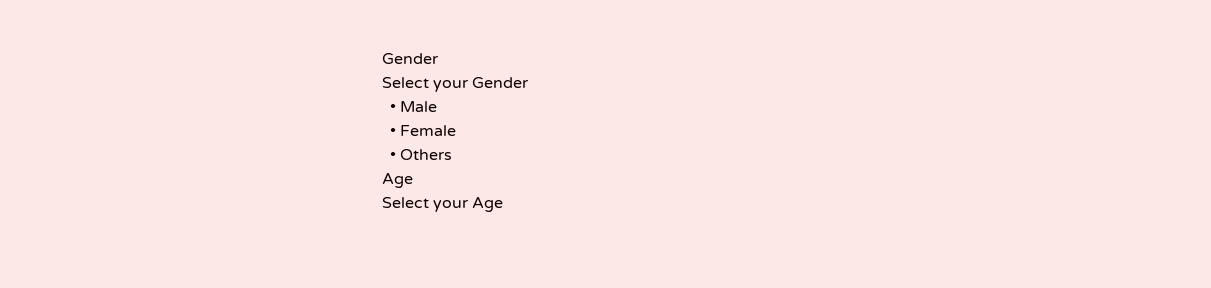Gender
Select your Gender
  • Male
  • Female
  • Others
Age
Select your Age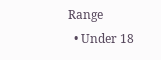Range
  • Under 18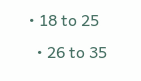• 18 to 25
  • 26 to 35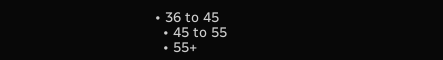• 36 to 45
  • 45 to 55
  • 55+